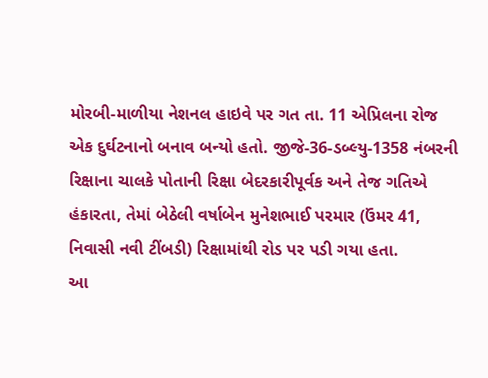મોરબી-માળીયા નેશનલ હાઇવે પર ગત તા. 11 એપ્રિલના રોજ એક દુર્ઘટનાનો બનાવ બન્યો હતો. જીજે-36-ડબ્લ્યુ-1358 નંબરની રિક્ષાના ચાલકે પોતાની રિક્ષા બેદરકારીપૂર્વક અને તેજ ગતિએ હંકારતા, તેમાં બેઠેલી વર્ષાબેન મુનેશભાઈ પરમાર (ઉંમર 41, નિવાસી નવી ટીંબડી) રિક્ષામાંથી રોડ પર પડી ગયા હતા.
આ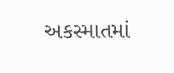અકસ્માતમાં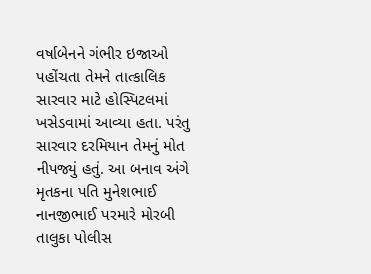વર્ષાબેનને ગંભીર ઇજાઓ પહોંચતા તેમને તાત્કાલિક સારવાર માટે હોસ્પિટલમાં ખસેડવામાં આવ્યા હતા. પરંતુ સારવાર દરમિયાન તેમનું મોત નીપજ્યું હતું. આ બનાવ અંગે મૃતકના પતિ મુનેશભાઈ નાનજીભાઈ પરમારે મોરબી તાલુકા પોલીસ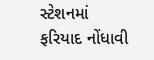સ્ટેશનમાં ફરિયાદ નોંધાવી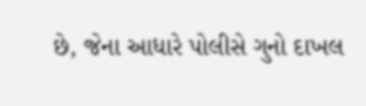છે, જેના આધારે પોલીસે ગુનો દાખલ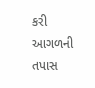કરી આગળની તપાસ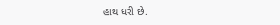હાથ ધરી છે.